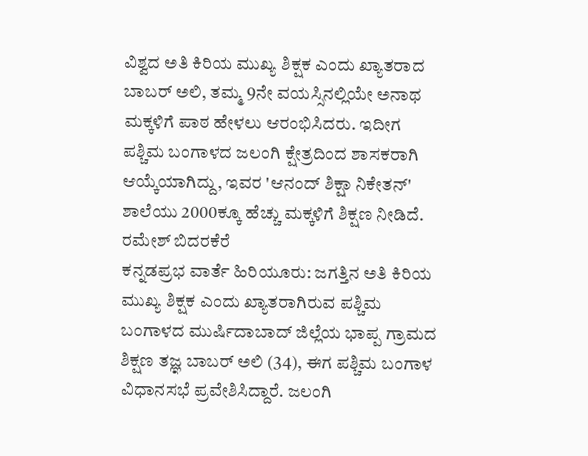ವಿಶ್ವದ ಅತಿ ಕಿರಿಯ ಮುಖ್ಯ ಶಿಕ್ಷಕ ಎಂದು ಖ್ಯಾತರಾದ ಬಾಬರ್ ಅಲಿ, ತಮ್ಮ 9ನೇ ವಯಸ್ಸಿನಲ್ಲಿಯೇ ಅನಾಥ ಮಕ್ಕಳಿಗೆ ಪಾಠ ಹೇಳಲು ಆರಂಭಿಸಿದರು. ಇದೀಗ ಪಶ್ಚಿಮ ಬಂಗಾಳದ ಜಲಂಗಿ ಕ್ಷೇತ್ರದಿಂದ ಶಾಸಕರಾಗಿ ಆಯ್ಕೆಯಾಗಿದ್ದು, ಇವರ 'ಆನಂದ್ ಶಿಕ್ಷಾ ನಿಕೇತನ್' ಶಾಲೆಯು 2000ಕ್ಕೂ ಹೆಚ್ಚು ಮಕ್ಕಳಿಗೆ ಶಿಕ್ಷಣ ನೀಡಿದೆ.
ರಮೇಶ್ ಬಿದರಕೆರೆ
ಕನ್ನಡಪ್ರಭ ವಾರ್ತೆ ಹಿರಿಯೂರು: ಜಗತ್ತಿನ ಅತಿ ಕಿರಿಯ ಮುಖ್ಯ ಶಿಕ್ಷಕ ಎಂದು ಖ್ಯಾತರಾಗಿರುವ ಪಶ್ಚಿಮ ಬಂಗಾಳದ ಮುರ್ಷಿದಾಬಾದ್ ಜಿಲ್ಲೆಯ ಭಾಪ್ಪ ಗ್ರಾಮದ ಶಿಕ್ಷಣ ತಜ್ಞ ಬಾಬರ್ ಅಲಿ (34), ಈಗ ಪಶ್ಚಿಮ ಬಂಗಾಳ ವಿಧಾನಸಭೆ ಪ್ರವೇಶಿಸಿದ್ದಾರೆ. ಜಲಂಗಿ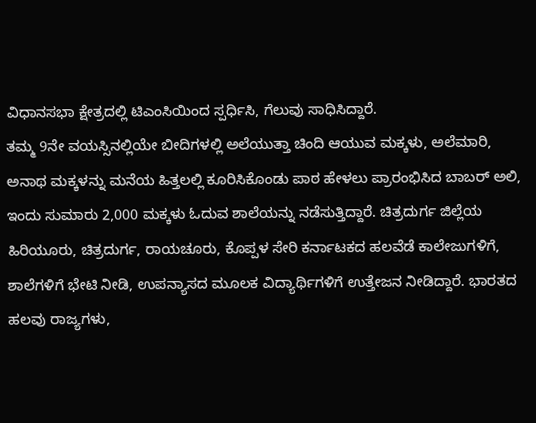ವಿಧಾನಸಭಾ ಕ್ಷೇತ್ರದಲ್ಲಿ ಟಿಎಂಸಿಯಿಂದ ಸ್ಪರ್ಧಿಸಿ, ಗೆಲುವು ಸಾಧಿಸಿದ್ದಾರೆ.
ತಮ್ಮ 9ನೇ ವಯಸ್ಸಿನಲ್ಲಿಯೇ ಬೀದಿಗಳಲ್ಲಿ ಅಲೆಯುತ್ತಾ ಚಿಂದಿ ಆಯುವ ಮಕ್ಕಳು, ಅಲೆಮಾರಿ, ಅನಾಥ ಮಕ್ಕಳನ್ನು ಮನೆಯ ಹಿತ್ತಲಲ್ಲಿ ಕೂರಿಸಿಕೊಂಡು ಪಾಠ ಹೇಳಲು ಪ್ರಾರಂಭಿಸಿದ ಬಾಬರ್ ಅಲಿ, ಇಂದು ಸುಮಾರು 2,000 ಮಕ್ಕಳು ಓದುವ ಶಾಲೆಯನ್ನು ನಡೆಸುತ್ತಿದ್ದಾರೆ. ಚಿತ್ರದುರ್ಗ ಜಿಲ್ಲೆಯ ಹಿರಿಯೂರು, ಚಿತ್ರದುರ್ಗ, ರಾಯಚೂರು, ಕೊಪ್ಪಳ ಸೇರಿ ಕರ್ನಾಟಕದ ಹಲವೆಡೆ ಕಾಲೇಜುಗಳಿಗೆ, ಶಾಲೆಗಳಿಗೆ ಭೇಟಿ ನೀಡಿ, ಉಪನ್ಯಾಸದ ಮೂಲಕ ವಿದ್ಯಾರ್ಥಿಗಳಿಗೆ ಉತ್ತೇಜನ ನೀಡಿದ್ದಾರೆ. ಭಾರತದ ಹಲವು ರಾಜ್ಯಗಳು,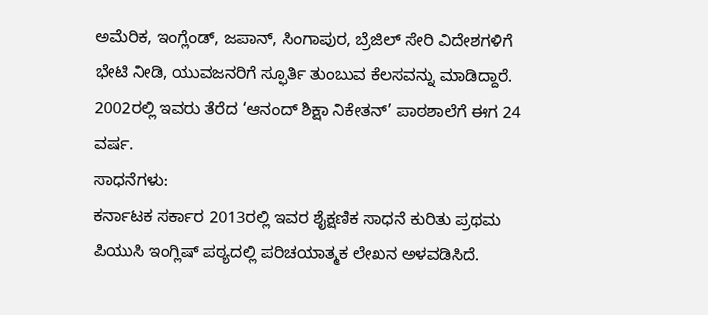ಅಮೆರಿಕ, ಇಂಗ್ಲೆಂಡ್, ಜಪಾನ್, ಸಿಂಗಾಪುರ, ಬ್ರೆಜಿಲ್ ಸೇರಿ ವಿದೇಶಗಳಿಗೆ ಭೇಟಿ ನೀಡಿ, ಯುವಜನರಿಗೆ ಸ್ಫೂರ್ತಿ ತುಂಬುವ ಕೆಲಸವನ್ನು ಮಾಡಿದ್ದಾರೆ. 2002ರಲ್ಲಿ ಇವರು ತೆರೆದ ‘ಆನಂದ್ ಶಿಕ್ಷಾ ನಿಕೇತನ್’ ಪಾಠಶಾಲೆಗೆ ಈಗ 24 ವರ್ಷ.
ಸಾಧನೆಗಳು:
ಕರ್ನಾಟಕ ಸರ್ಕಾರ 2013ರಲ್ಲಿ ಇವರ ಶೈಕ್ಷಣಿಕ ಸಾಧನೆ ಕುರಿತು ಪ್ರಥಮ ಪಿಯುಸಿ ಇಂಗ್ಲಿಷ್ ಪಠ್ಯದಲ್ಲಿ ಪರಿಚಯಾತ್ಮಕ ಲೇಖನ ಅಳವಡಿಸಿದೆ.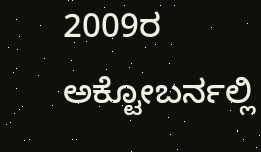2009ರ ಅಕ್ಟೋಬರ್ನಲ್ಲಿ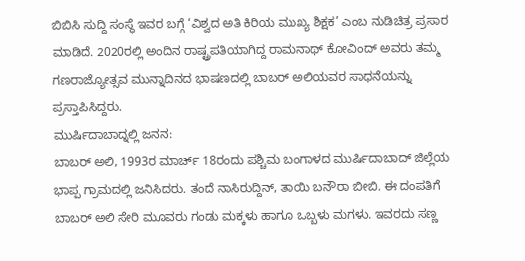ಬಿಬಿಸಿ ಸುದ್ದಿ ಸಂಸ್ಥೆ ಇವರ ಬಗ್ಗೆ ‘ವಿಶ್ವದ ಅತಿ ಕಿರಿಯ ಮುಖ್ಯ ಶಿಕ್ಷಕ’ ಎಂಬ ನುಡಿಚಿತ್ರ ಪ್ರಸಾರ ಮಾಡಿದೆ. 2020ರಲ್ಲಿ ಅಂದಿನ ರಾಷ್ಟ್ರಪತಿಯಾಗಿದ್ದ ರಾಮನಾಥ್ ಕೋವಿಂದ್ ಅವರು ತಮ್ಮ ಗಣರಾಜ್ಯೋತ್ಸವ ಮುನ್ನಾದಿನದ ಭಾಷಣದಲ್ಲಿ ಬಾಬರ್ ಅಲಿಯವರ ಸಾಧನೆಯನ್ನು ಪ್ರಸ್ತಾಪಿಸಿದ್ದರು.
ಮುರ್ಷಿದಾಬಾದ್ನಲ್ಲಿ ಜನನ:
ಬಾಬರ್ ಅಲಿ, 1993ರ ಮಾರ್ಚ್ 18ರಂದು ಪಶ್ಚಿಮ ಬಂಗಾಳದ ಮುರ್ಷಿದಾಬಾದ್ ಜಿಲ್ಲೆಯ ಭಾಪ್ಪ ಗ್ರಾಮದಲ್ಲಿ ಜನಿಸಿದರು. ತಂದೆ ನಾಸಿರುದ್ದಿನ್, ತಾಯಿ ಬನೌರಾ ಬೀಬಿ. ಈ ದಂಪತಿಗೆ ಬಾಬರ್ ಅಲಿ ಸೇರಿ ಮೂವರು ಗಂಡು ಮಕ್ಕಳು ಹಾಗೂ ಒಬ್ಬಳು ಮಗಳು. ಇವರದು ಸಣ್ಣ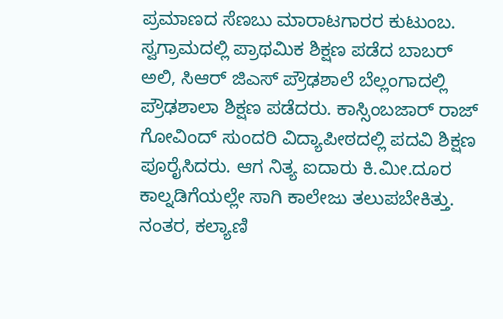ಪ್ರಮಾಣದ ಸೆಣಬು ಮಾರಾಟಗಾರರ ಕುಟುಂಬ.
ಸ್ವಗ್ರಾಮದಲ್ಲಿ ಪ್ರಾಥಮಿಕ ಶಿಕ್ಷಣ ಪಡೆದ ಬಾಬರ್ ಅಲಿ, ಸಿಆರ್ ಜಿಎಸ್ ಪ್ರೌಢಶಾಲೆ ಬೆಲ್ಲಂಗಾದಲ್ಲಿ ಪ್ರೌಢಶಾಲಾ ಶಿಕ್ಷಣ ಪಡೆದರು. ಕಾಸ್ಸಿಂಬಜಾರ್ ರಾಜ್ ಗೋವಿಂದ್ ಸುಂದರಿ ವಿದ್ಯಾಪೀಠದಲ್ಲಿ ಪದವಿ ಶಿಕ್ಷಣ ಪೂರೈಸಿದರು. ಆಗ ನಿತ್ಯ ಐದಾರು ಕಿ.ಮೀ.ದೂರ ಕಾಲ್ನಡಿಗೆಯಲ್ಲೇ ಸಾಗಿ ಕಾಲೇಜು ತಲುಪಬೇಕಿತ್ತು. ನಂತರ, ಕಲ್ಯಾಣಿ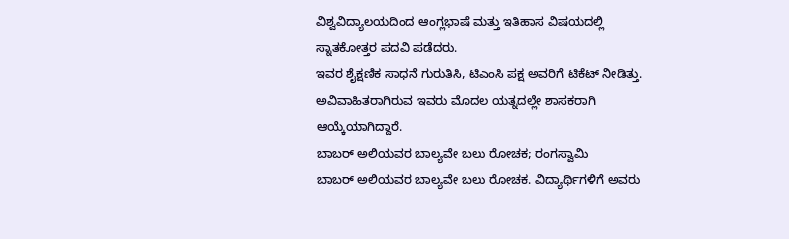ವಿಶ್ವವಿದ್ಯಾಲಯದಿಂದ ಆಂಗ್ಲಭಾಷೆ ಮತ್ತು ಇತಿಹಾಸ ವಿಷಯದಲ್ಲಿ ಸ್ನಾತಕೋತ್ತರ ಪದವಿ ಪಡೆದರು.
ಇವರ ಶೈಕ್ಷಣಿಕ ಸಾಧನೆ ಗುರುತಿಸಿ, ಟಿಎಂಸಿ ಪಕ್ಷ ಅವರಿಗೆ ಟಿಕೆಟ್ ನೀಡಿತ್ತು. ಅವಿವಾಹಿತರಾಗಿರುವ ಇವರು ಮೊದಲ ಯತ್ನದಲ್ಲೇ ಶಾಸಕರಾಗಿ ಆಯ್ಕೆಯಾಗಿದ್ದಾರೆ.
ಬಾಬರ್ ಅಲಿಯವರ ಬಾಲ್ಯವೇ ಬಲು ರೋಚಕ; ರಂಗಸ್ವಾಮಿ
ಬಾಬರ್ ಅಲಿಯವರ ಬಾಲ್ಯವೇ ಬಲು ರೋಚಕ. ವಿದ್ಯಾರ್ಥಿಗಳಿಗೆ ಅವರು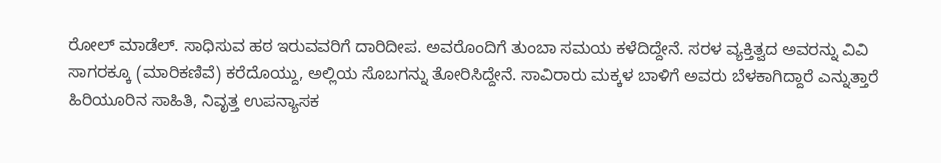ರೋಲ್ ಮಾಡೆಲ್. ಸಾಧಿಸುವ ಹಠ ಇರುವವರಿಗೆ ದಾರಿದೀಪ. ಅವರೊಂದಿಗೆ ತುಂಬಾ ಸಮಯ ಕಳೆದಿದ್ದೇನೆ. ಸರಳ ವ್ಯಕ್ತಿತ್ವದ ಅವರನ್ನು ವಿವಿ ಸಾಗರಕ್ಕೂ (ಮಾರಿಕಣಿವೆ) ಕರೆದೊಯ್ದು, ಅಲ್ಲಿಯ ಸೊಬಗನ್ನು ತೋರಿಸಿದ್ದೇನೆ. ಸಾವಿರಾರು ಮಕ್ಕಳ ಬಾಳಿಗೆ ಅವರು ಬೆಳಕಾಗಿದ್ದಾರೆ ಎನ್ನುತ್ತಾರೆ ಹಿರಿಯೂರಿನ ಸಾಹಿತಿ, ನಿವೃತ್ತ ಉಪನ್ಯಾಸಕ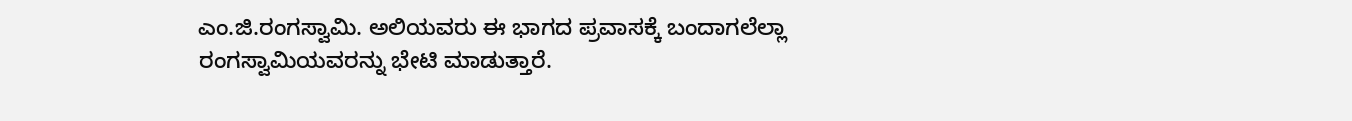ಎಂ.ಜಿ.ರಂಗಸ್ವಾಮಿ. ಅಲಿಯವರು ಈ ಭಾಗದ ಪ್ರವಾಸಕ್ಕೆ ಬಂದಾಗಲೆಲ್ಲಾ ರಂಗಸ್ವಾಮಿಯವರನ್ನು ಭೇಟಿ ಮಾಡುತ್ತಾರೆ.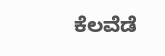ಕೆಲವೆಡೆ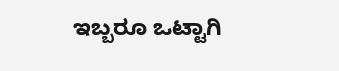ಇಬ್ಬರೂ ಒಟ್ಟಾಗಿ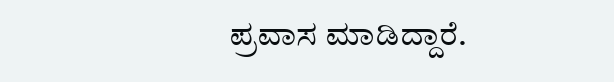ಪ್ರವಾಸ ಮಾಡಿದ್ದಾರೆ.